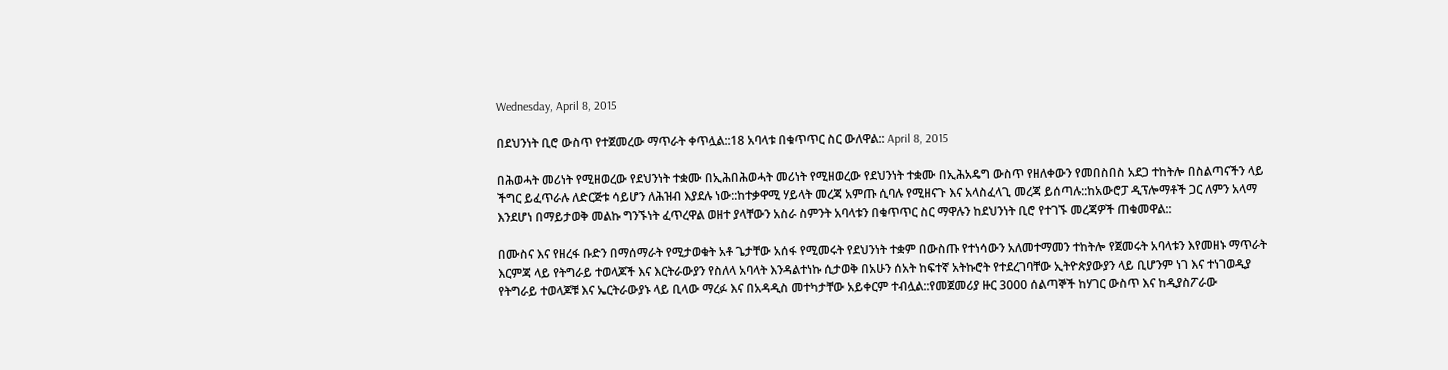Wednesday, April 8, 2015

በደህንነት ቢሮ ውስጥ የተጀመረው ማጥራት ቀጥሏል::18 አባላቱ በቁጥጥር ስር ውለዋል:: April 8, 2015

በሕወሓት መሪነት የሚዘወረው የደህንነት ተቋሙ በኢሕበሕወሓት መሪነት የሚዘወረው የደህንነት ተቋሙ በኢሕአዴግ ውስጥ የዘለቀውን የመበስበስ አደጋ ተከትሎ በስልጣናችን ላይ ችግር ይፈጥራሉ ለድርጅቱ ሳይሆን ለሕዝብ እያደሉ ነው::ከተቃዋሚ ሃይላት መረጃ አምጡ ሲባሉ የሚዘናጉ እና አላስፈላጊ መረጃ ይሰጣሉ::ከአውሮፓ ዲፕሎማቶች ጋር ለምን አላማ እንደሆነ በማይታወቅ መልኩ ግንኙነት ፈጥረዋል ወዘተ ያላቸውን አስራ ስምንት አባላቱን በቁጥጥር ስር ማዋሉን ከደህንነት ቢሮ የተገኙ መረጃዎች ጠቁመዋል::

በሙስና እና የዘረፋ ቡድን በማሰማራት የሚታወቁት አቶ ጌታቸው አሰፋ የሚመሩት የደህንነት ተቋም በውስጡ የተነሳውን አለመተማመን ተከትሎ የጀመሩት አባላቱን እየመዘኑ ማጥራት እርምጃ ላይ የትግራይ ተወላጆች እና እርትራውያን የስለላ አባላት እንዳልተነኩ ሲታወቅ በአሁን ሰአት ከፍተኛ አትኩሮት የተደረገባቸው ኢትዮጵያውያን ላይ ቢሆንም ነገ እና ተነገወዲያ የትግራይ ተወላጆቹ እና ኤርትራውያኑ ላይ ቢላው ማረፉ እና በአዳዲስ መተካታቸው አይቀርም ተብሏል::የመጀመሪያ ዙር 3000 ሰልጣኞች ከሃገር ውስጥ እና ከዲያስፖራው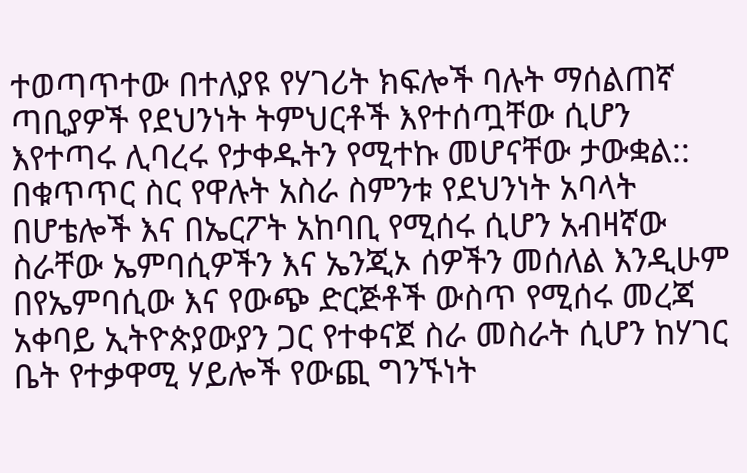ተወጣጥተው በተለያዩ የሃገሪት ክፍሎች ባሉት ማሰልጠኛ ጣቢያዎች የደህንነት ትምህርቶች እየተሰጧቸው ሲሆን እየተጣሩ ሊባረሩ የታቀዱትን የሚተኩ መሆናቸው ታውቋል::
በቁጥጥር ስር የዋሉት አስራ ስምንቱ የደህንነት አባላት በሆቴሎች እና በኤርፖት አከባቢ የሚሰሩ ሲሆን አብዛኛው ስራቸው ኤምባሲዎችን እና ኤንጂኦ ሰዎችን መሰለል እንዲሁም በየኤምባሲው እና የውጭ ድርጅቶች ውስጥ የሚሰሩ መረጃ አቀባይ ኢትዮጵያውያን ጋር የተቀናጀ ስራ መስራት ሲሆን ከሃገር ቤት የተቃዋሚ ሃይሎች የውጪ ግንኙነት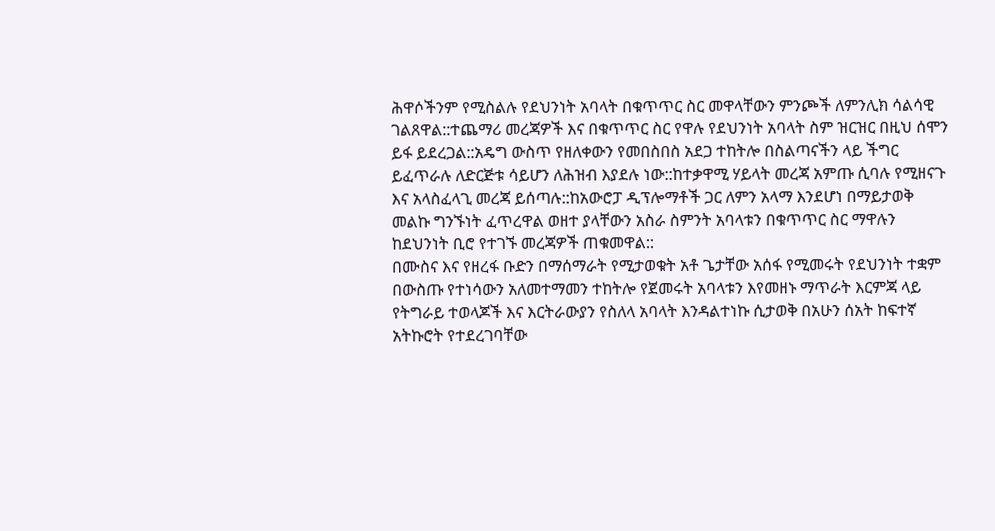ሕዋሶችንም የሚስልሉ የደህንነት አባላት በቁጥጥር ስር መዋላቸውን ምንጮች ለምንሊክ ሳልሳዊ ገልጸዋል::ተጨማሪ መረጃዎች እና በቁጥጥር ስር የዋሉ የደህንነት አባላት ስም ዝርዝር በዚህ ሰሞን ይፋ ይደረጋል::አዴግ ውስጥ የዘለቀውን የመበስበስ አደጋ ተከትሎ በስልጣናችን ላይ ችግር ይፈጥራሉ ለድርጅቱ ሳይሆን ለሕዝብ እያደሉ ነው::ከተቃዋሚ ሃይላት መረጃ አምጡ ሲባሉ የሚዘናጉ እና አላስፈላጊ መረጃ ይሰጣሉ::ከአውሮፓ ዲፕሎማቶች ጋር ለምን አላማ እንደሆነ በማይታወቅ መልኩ ግንኙነት ፈጥረዋል ወዘተ ያላቸውን አስራ ስምንት አባላቱን በቁጥጥር ስር ማዋሉን ከደህንነት ቢሮ የተገኙ መረጃዎች ጠቁመዋል::
በሙስና እና የዘረፋ ቡድን በማሰማራት የሚታወቁት አቶ ጌታቸው አሰፋ የሚመሩት የደህንነት ተቋም በውስጡ የተነሳውን አለመተማመን ተከትሎ የጀመሩት አባላቱን እየመዘኑ ማጥራት እርምጃ ላይ የትግራይ ተወላጆች እና እርትራውያን የስለላ አባላት እንዳልተነኩ ሲታወቅ በአሁን ሰአት ከፍተኛ አትኩሮት የተደረገባቸው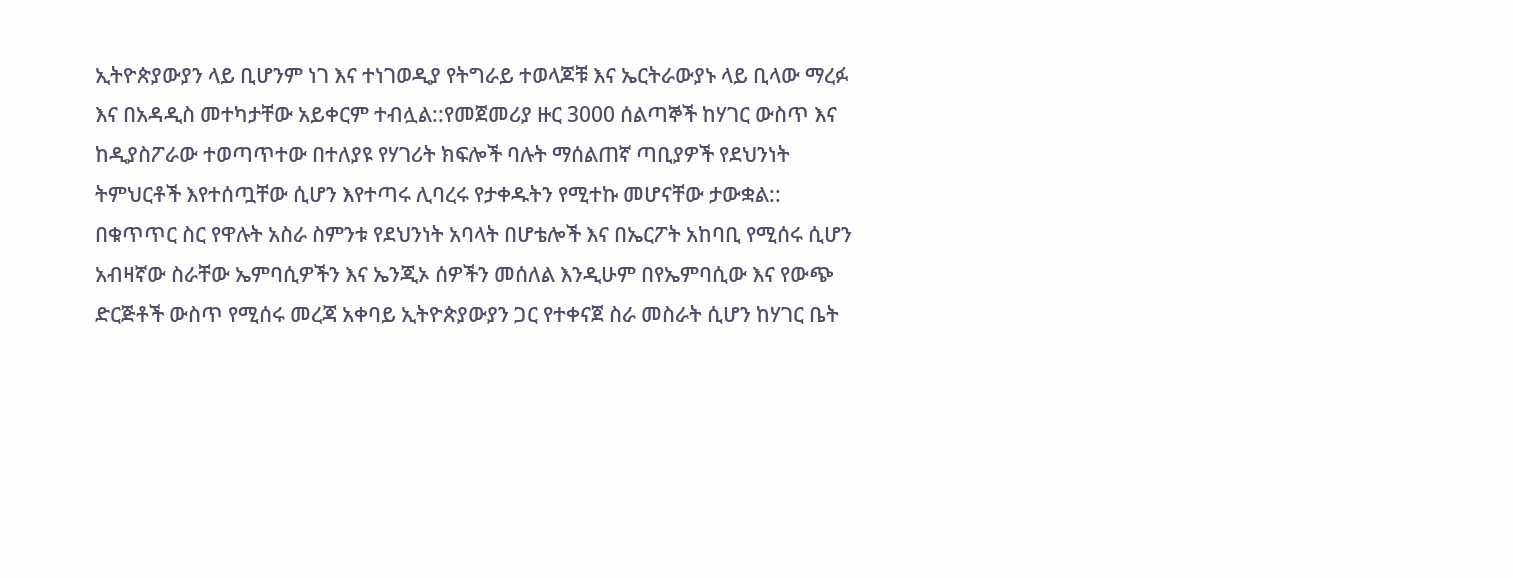ኢትዮጵያውያን ላይ ቢሆንም ነገ እና ተነገወዲያ የትግራይ ተወላጆቹ እና ኤርትራውያኑ ላይ ቢላው ማረፉ እና በአዳዲስ መተካታቸው አይቀርም ተብሏል::የመጀመሪያ ዙር 3000 ሰልጣኞች ከሃገር ውስጥ እና ከዲያስፖራው ተወጣጥተው በተለያዩ የሃገሪት ክፍሎች ባሉት ማሰልጠኛ ጣቢያዎች የደህንነት ትምህርቶች እየተሰጧቸው ሲሆን እየተጣሩ ሊባረሩ የታቀዱትን የሚተኩ መሆናቸው ታውቋል::
በቁጥጥር ስር የዋሉት አስራ ስምንቱ የደህንነት አባላት በሆቴሎች እና በኤርፖት አከባቢ የሚሰሩ ሲሆን አብዛኛው ስራቸው ኤምባሲዎችን እና ኤንጂኦ ሰዎችን መሰለል እንዲሁም በየኤምባሲው እና የውጭ ድርጅቶች ውስጥ የሚሰሩ መረጃ አቀባይ ኢትዮጵያውያን ጋር የተቀናጀ ስራ መስራት ሲሆን ከሃገር ቤት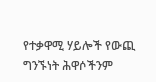የተቃዋሚ ሃይሎች የውጪ ግንኙነት ሕዋሶችንም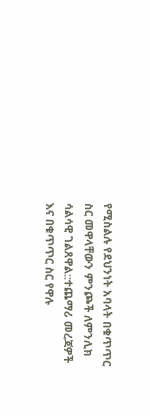የሚስልሉ የደህንነት አባላት በቁጥጥር ስር መዋላቸውን ምንጮች ለምንሊክ ሳልሳዊ ገልጸዋል::ተጨማሪ መረጃዎች እና በቁጥጥር ስር የዋሉ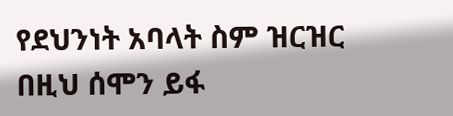የደህንነት አባላት ስም ዝርዝር በዚህ ሰሞን ይፋ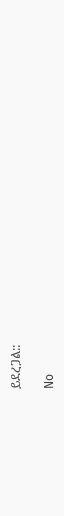ይደረጋል::

No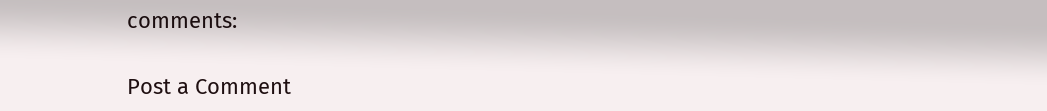comments:

Post a Comment